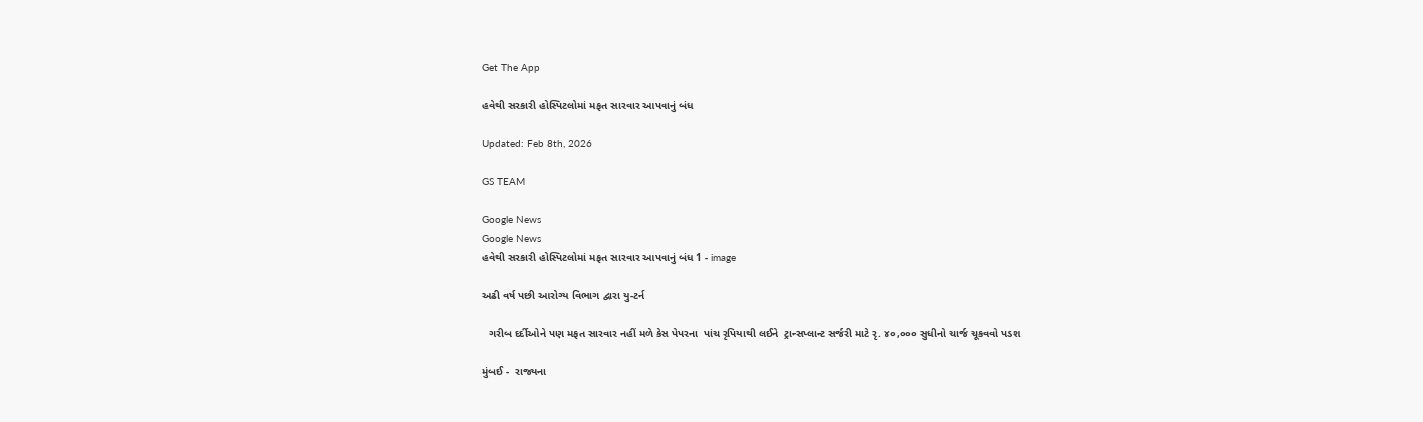Get The App

હવેથી સરકારી હોસ્પિટલોમાં મફત સારવાર આપવાનું બંધ

Updated: Feb 8th, 2026

GS TEAM

Google News
Google News
હવેથી સરકારી હોસ્પિટલોમાં મફત સારવાર આપવાનું બંધ 1 - image

અઢી વર્ષ પછી આરોગ્ય વિભાગ દ્વારા યુ-ટર્ન

  ગરીબ દર્દીઓને પણ મફત સારવાર નહીં મળે કેસ પેપરના  પાંચ રૃપિયાથી લઈને  ટ્રાન્સપ્લાન્ટ સર્જરી માટે રૃ. ૪૦,૦૦૦ સુધીનો ચાર્જ ચૂકવવો પડશ

મુંબઈ -  રાજ્યના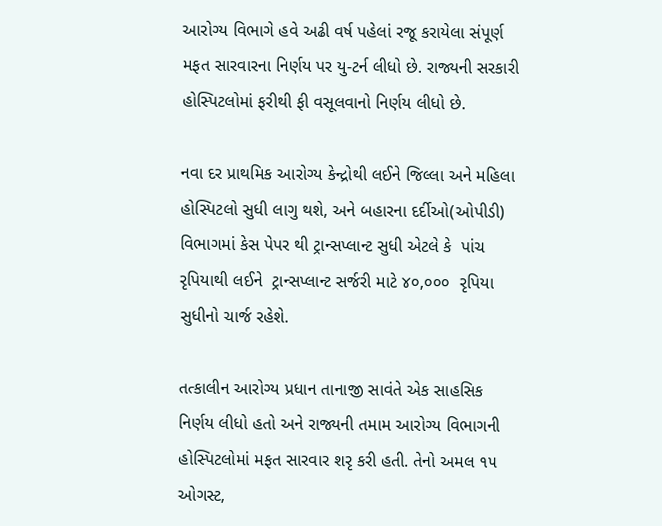આરોગ્ય વિભાગે હવે અઢી વર્ષ પહેલાં રજૂ કરાયેલા સંપૂર્ણ મફત સારવારના નિર્ણય પર યુ-ટર્ન લીધો છે. રાજ્યની સરકારી હોસ્પિટલોમાં ફરીથી ફી વસૂલવાનો નિર્ણય લીધો છે.

નવા દર પ્રાથમિક આરોગ્ય કેન્દ્રોથી લઈને જિલ્લા અને મહિલા હોસ્પિટલો સુધી લાગુ થશે, અને બહારના દર્દીઓ(ઓપીડી) વિભાગમાં કેસ પેપર થી ટ્રાન્સપ્લાન્ટ સુધી એટલે કે  પાંચ રૃપિયાથી લઈને  ટ્રાન્સપ્લાન્ટ સર્જરી માટે ૪૦,૦૦૦  રૃપિયા સુધીનો ચાર્જ રહેશે.

તત્કાલીન આરોગ્ય પ્રધાન તાનાજી સાવંતે એક સાહસિક નિર્ણય લીધો હતો અને રાજ્યની તમામ આરોગ્ય વિભાગની હોસ્પિટલોમાં મફત સારવાર શરૃ કરી હતી. તેનો અમલ ૧૫ ઓગસ્ટ,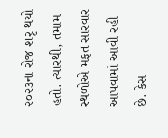૨૦૨૩ના રોજ શરૃ થયો હતો. ત્યારથી, તમામ સ્થળોએ મફત સારવાર આપવામાં આવી રહી છે. કેસ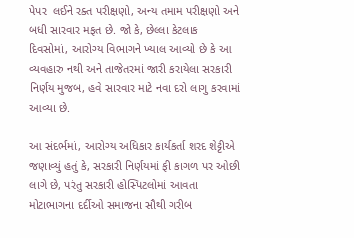પેપર  લઈને રક્ત પરીક્ષણો, અન્ય તમામ પરીક્ષણો અને બધી સારવાર મફત છે. જો કે, છેલ્લા કેટલાક દિવસોમાં, આરોગ્ય વિભાગને ખ્યાલ આવ્યો છે કે આ  વ્યવહારુ નથી અને તાજેતરમાં જારી કરાયેલા સરકારી નિર્ણય મુજબ, હવે સારવાર માટે નવા દરો લાગુ કરવામાં આવ્યા છે.

આ સંદર્ભમાં, આરોગ્ય અધિકાર કાર્યકર્તા શરદ શેટ્ટીએ જણાવ્યું હતું કે, સરકારી નિર્ણયમાં ફી કાગળ પર ઓછી લાગે છે, પરંતુ સરકારી હોસ્પિટલોમાં આવતા મોટાભાગના દર્દીઓ સમાજના સૌથી ગરીબ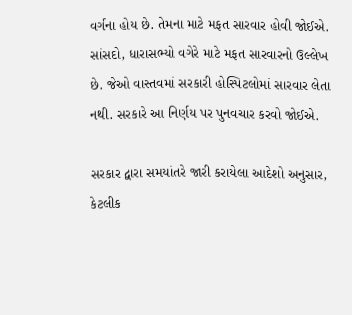વર્ગના હોય છે. તેમના માટે મફત સારવાર હોવી જોઈએ. સાંસદો, ધારાસભ્યો વગેરે માટે મફત સારવારનો ઉલ્લેખ છે. જેઓ વાસ્તવમાં સરકારી હોસ્પિટલોમાં સારવાર લેતા નથી. સરકારે આ નિર્ણય પર પુનવચાર કરવો જોઈએ.

સરકાર દ્વારા સમયાંતરે જારી કરાયેલા આદેશો અનુસાર, કેટલીક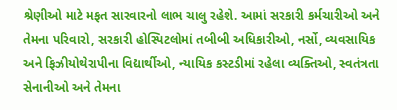શ્રેણીઓ માટે મફત સારવારનો લાભ ચાલુ રહેશે. આમાં સરકારી કર્મચારીઓ અને તેમના પરિવારો, સરકારી હોસ્પિટલોમાં તબીબી અધિકારીઓ, નર્સો, વ્યવસાયિક અને ફિઝીયોથેરાપીના વિદ્યાર્થીઓ, ન્યાયિક કસ્ટડીમાં રહેલા વ્યક્તિઓ, સ્વતંત્રતા સેનાનીઓ અને તેમના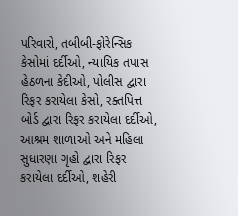પરિવારો, તબીબી-ફોરેન્સિક કેસોમાં દર્દીઓ, ન્યાયિક તપાસ હેઠળના કેદીઓ, પોલીસ દ્વારા રિફર કરાયેલા કેસો, રક્તપિત્ત બોર્ડ દ્વારા રિફર કરાયેલા દર્દીઓ, આશ્રમ શાળાઓ અને મહિલા સુધારણા ગૃહો દ્વારા રિફર કરાયેલા દર્દીઓ, શહેરી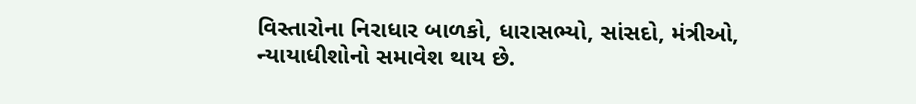વિસ્તારોના નિરાધાર બાળકો, ધારાસભ્યો, સાંસદો, મંત્રીઓ, ન્યાયાધીશોનો સમાવેશ થાય છે.